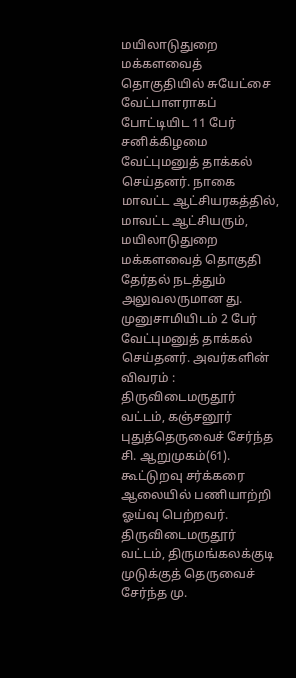மயிலாடுதுறை மக்களவைத் தொகுதியில் சுயேட்சை வேட்பாளராகப் போட்டியிட 11 பேர் சனிக்கிழமை வேட்புமனுத் தாக்கல் செய்தனர். நாகை மாவட்ட ஆட்சியரகத்தில், மாவட்ட ஆட்சியரும், மயிலாடுதுறை மக்களவைத் தொகுதி தேர்தல் நடத்தும் அலுவலருமான து. முனுசாமியிடம் 2 பேர் வேட்புமனுத் தாக்கல் செய்தனர். அவர்களின் விவரம் :
திருவிடைமருதூர் வட்டம், கஞ்சனூர் புதுத்தெருவைச் சேர்ந்த சி. ஆறுமுகம்(61). கூட்டுறவு சர்க்கரை ஆலையில் பணியாற்றி ஓய்வு பெற்றவர். திருவிடைமருதூர் வட்டம், திருமங்கலக்குடி முடுக்குத் தெருவைச் சேர்ந்த மு.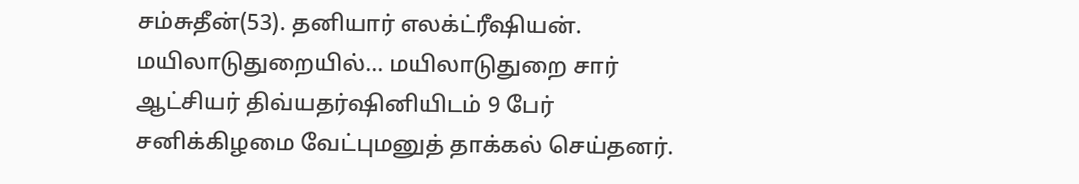சம்சுதீன்(53). தனியார் எலக்ட்ரீஷியன்.
மயிலாடுதுறையில்... மயிலாடுதுறை சார் ஆட்சியர் திவ்யதர்ஷினியிடம் 9 பேர் சனிக்கிழமை வேட்புமனுத் தாக்கல் செய்தனர்.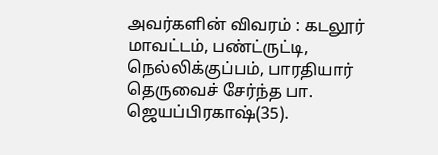அவர்களின் விவரம் : கடலூர் மாவட்டம், பண்ட்ருட்டி, நெல்லிக்குப்பம், பாரதியார் தெருவைச் சேர்ந்த பா. ஜெயப்பிரகாஷ்(35).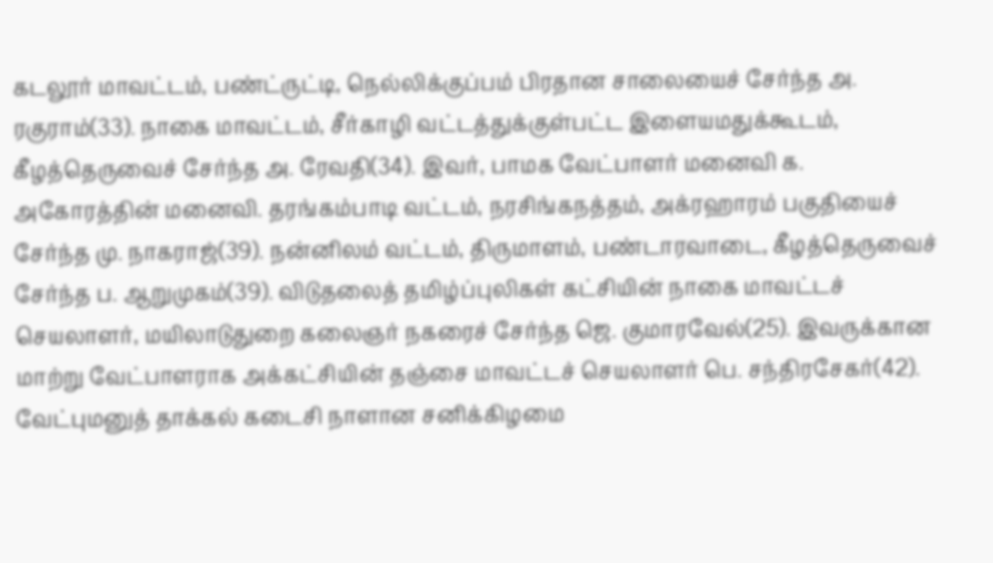கடலூர் மாவட்டம், பண்ட்ருட்டி, நெல்லிக்குப்பம் பிரதான சாலையைச் சேர்ந்த அ. ரகுராம்(33). நாகை மாவட்டம், சீர்காழி வட்டத்துக்குள்பட்ட இளையமதுக்கூடம், கீழத்தெருவைச் சேர்ந்த அ. ரேவதி(34). இவர், பாமக வேட்பாளர் மனைவி க. அகோரத்தின் மனைவி. தரங்கம்பாடி வட்டம், நரசிங்கநத்தம், அக்ரஹாரம் பகுதியைச் சேர்ந்த மு. நாகராஜ்(39). நன்னிலம் வட்டம், திருமாளம், பண்டாரவாடை, கீழத்தெருவைச் சேர்ந்த ப. ஆறுமுகம்(39). விடுதலைத் தமிழ்ப்புலிகள் கட்சியின் நாகை மாவட்டச் செயலாளர், மயிலாடுதுறை கலைஞர் நகரைச் சேர்ந்த ஜெ. குமாரவேல்(25). இவருக்கான மாற்று வேட்பாளராக அக்கட்சியின் தஞ்சை மாவட்டச் செயலாளர் பெ. சந்திரசேகர்(42). வேட்புமனுத் தாக்கல் கடைசி நாளான சனிக்கிழமை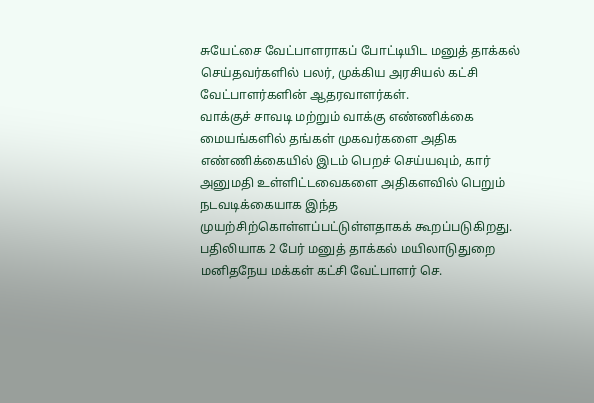சுயேட்சை வேட்பாளராகப் போட்டியிட மனுத் தாக்கல் செய்தவர்களில் பலர், முக்கிய அரசியல் கட்சி வேட்பாளர்களின் ஆதரவாளர்கள்.
வாக்குச் சாவடி மற்றும் வாக்கு எண்ணிக்கை மையங்களில் தங்கள் முகவர்களை அதிக எண்ணிக்கையில் இடம் பெறச் செய்யவும், கார் அனுமதி உள்ளிட்டவைகளை அதிகளவில் பெறும் நடவடிக்கையாக இந்த முயற்சிற்கொள்ளப்பட்டுள்ளதாகக் கூறப்படுகிறது. பதிலியாக 2 பேர் மனுத் தாக்கல் மயிலாடுதுறை மனிதநேய மக்கள் கட்சி வேட்பாளர் செ.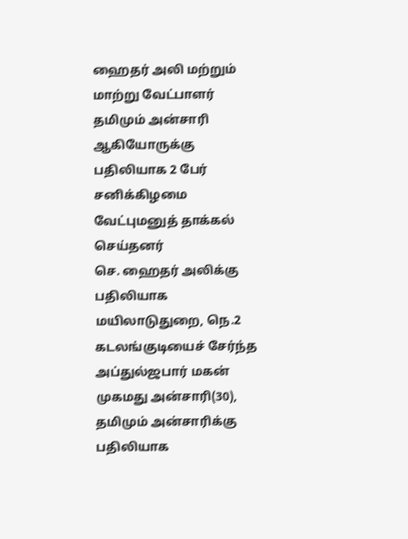ஹைதர் அலி மற்றும் மாற்று வேட்பாளர் தமிமும் அன்சாரி ஆகியோருக்கு பதிலியாக 2 பேர் சனிக்கிழமை வேட்புமனுத் தாக்கல் செய்தனர்
செ. ஹைதர் அலிக்கு பதிலியாக மயிலாடுதுறை, நெ.2 கடலங்குடியைச் சேர்ந்த அப்துல்ஜபார் மகன் முகமது அன்சாரி(30), தமிமும் அன்சாரிக்கு பதிலியாக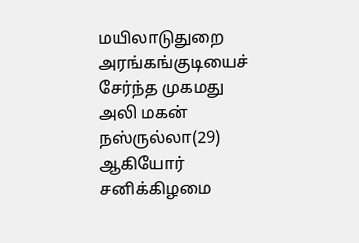மயிலாடுதுறை அரங்கங்குடியைச் சேர்ந்த முகமது அலி மகன் நஸ்ருல்லா(29) ஆகியோர் சனிக்கிழமை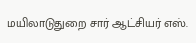மயிலாடுதுறை சார் ஆட்சியர் எஸ்.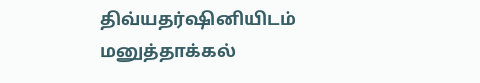திவ்யதர்ஷினியிடம் மனுத்தாக்கல்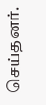செய்தனர்.